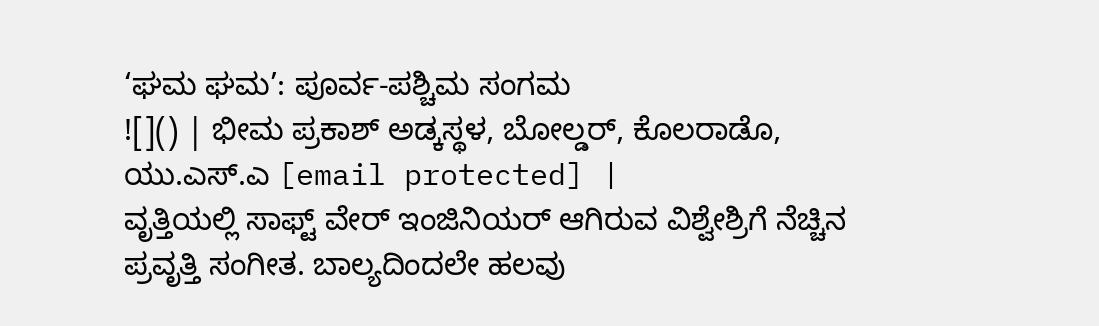‘ಘಮ ಘಮ’: ಪೂರ್ವ-ಪಶ್ಚಿಮ ಸಂಗಮ
![]() | ಭೀಮ ಪ್ರಕಾಶ್ ಅಡ್ಕಸ್ಥಳ, ಬೋಲ್ಡರ್, ಕೊಲರಾಡೊ, ಯು.ಎಸ್.ಎ [email protected] |
ವೃತ್ತಿಯಲ್ಲಿ ಸಾಫ್ಟ್ ವೇರ್ ಇಂಜಿನಿಯರ್ ಆಗಿರುವ ವಿಶ್ವೇಶ್ರಿಗೆ ನೆಚ್ಚಿನ ಪ್ರವೃತ್ತಿ ಸಂಗೀತ. ಬಾಲ್ಯದಿಂದಲೇ ಹಲವು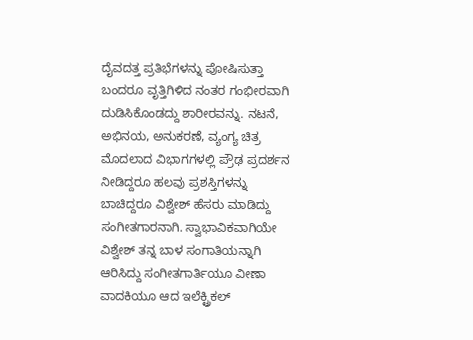ದೈವದತ್ತ ಪ್ರತಿಭೆಗಳನ್ನು ಪೋಷಿಸುತ್ತಾ ಬಂದರೂ ವೃತ್ತಿಗಿಳಿದ ನಂತರ ಗಂಭೀರವಾಗಿ ದುಡಿಸಿಕೊಂಡದ್ದು ಶಾರೀರವನ್ನು. ನಟನೆ, ಅಭಿನಯ, ಅನುಕರಣೆ, ವ್ಯಂಗ್ಯ ಚಿತ್ರ ಮೊದಲಾದ ವಿಭಾಗಗಳಲ್ಲಿ ಪ್ರೌಢ ಪ್ರದರ್ಶನ ನೀಡಿದ್ದರೂ ಹಲವು ಪ್ರಶಸ್ತಿಗಳನ್ನು ಬಾಚಿದ್ದರೂ ವಿಶ್ವೇಶ್ ಹೆಸರು ಮಾಡಿದ್ದು ಸಂಗೀತಗಾರನಾಗಿ. ಸ್ವಾಭಾವಿಕವಾಗಿಯೇ ವಿಶ್ವೇಶ್ ತನ್ನ ಬಾಳ ಸಂಗಾತಿಯನ್ನಾಗಿ ಆರಿಸಿದ್ದು ಸಂಗೀತಗಾರ್ತಿಯೂ ವೀಣಾ ವಾದಕಿಯೂ ಆದ ಇಲೆಕ್ಟ್ರಿಕಲ್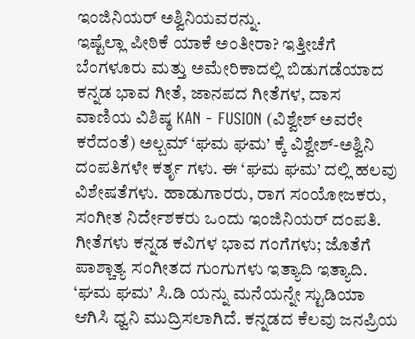ಇಂಜಿನಿಯರ್ ಅಶ್ವಿನಿಯವರನ್ನು.
ಇಷ್ಟೆಲ್ಲಾ ಪೀಠಿಕೆ ಯಾಕೆ ಅಂತೀರಾ? ಇತ್ತೀಚೆಗೆ ಬೆಂಗಳೂರು ಮತ್ತು ಅಮೇರಿಕಾದಲ್ಲಿ ಬಿಡುಗಡೆಯಾದ ಕನ್ನಡ ಭಾವ ಗೀತೆ, ಜಾನಪದ ಗೀತೆಗಳ, ದಾಸ ವಾಣಿಯ ವಿಶಿಷ್ಠ KAN - FUSION (ವಿಶ್ವೇಶ್ ಅವರೇ ಕರೆದಂತೆ) ಅಲ್ಬಮ್ ‘ಘಮ ಘಮ’ ಕ್ಕೆ ವಿಶ್ವೇಶ್-ಅಶ್ವಿನಿ ದಂಪತಿಗಳೇ ಕರ್ತೃ ಗಳು. ಈ ‘ಘಮ ಘಮ’ ದಲ್ಲಿ ಹಲವು ವಿಶೇಷತೆಗಳು. ಹಾಡುಗಾರರು, ರಾಗ ಸಂಯೋಜಕರು, ಸಂಗೀತ ನಿರ್ದೇಶಕರು ಒಂದು ಇಂಜಿನಿಯರ್ ದಂಪತಿ. ಗೀತೆಗಳು ಕನ್ನಡ ಕವಿಗಳ ಭಾವ ಗಂಗೆಗಳು; ಜೊತೆಗೆ ಪಾಶ್ಚಾತ್ಯ ಸಂಗೀತದ ಗುಂಗುಗಳು ಇತ್ಯಾದಿ ಇತ್ಯಾದಿ. ‘ಘಮ ಘಮ’ ಸಿ.ಡಿ ಯನ್ನು ಮನೆಯನ್ನೇ ಸ್ಟುಡಿಯಾ ಆಗಿಸಿ ಧ್ವನಿ ಮುದ್ರಿಸಲಾಗಿದೆ. ಕನ್ನಡದ ಕೆಲವು ಜನಪ್ರಿಯ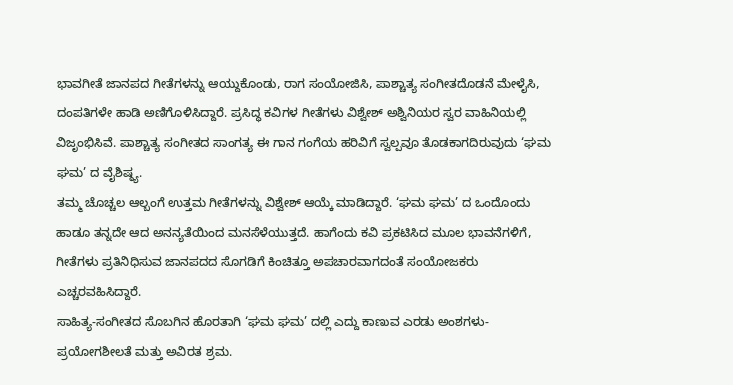ಭಾವಗೀತೆ ಜಾನಪದ ಗೀತೆಗಳನ್ನು ಆಯ್ದುಕೊಂಡು, ರಾಗ ಸಂಯೋಜಿಸಿ, ಪಾಶ್ಚಾತ್ಯ ಸಂಗೀತದೊಡನೆ ಮೇಳೈಸಿ, ದಂಪತಿಗಳೇ ಹಾಡಿ ಅಣಿಗೊಳಿಸಿದ್ದಾರೆ. ಪ್ರಸಿದ್ಧ ಕವಿಗಳ ಗೀತೆಗಳು ವಿಶ್ವೇಶ್ ಅಶ್ವಿನಿಯರ ಸ್ವರ ವಾಹಿನಿಯಲ್ಲಿ ವಿಜೃಂಭಿಸಿವೆ. ಪಾಶ್ಚಾತ್ಯ ಸಂಗೀತದ ಸಾಂಗತ್ಯ ಈ ಗಾನ ಗಂಗೆಯ ಹರಿವಿಗೆ ಸ್ವಲ್ಪವೂ ತೊಡಕಾಗದಿರುವುದು ‘ಘಮ ಘಮ’ ದ ವೈಶಿಷ್ಠ್ಯ.
ತಮ್ಮ ಚೊಚ್ಚಲ ಆಲ್ಬಂಗೆ ಉತ್ತಮ ಗೀತೆಗಳನ್ನು ವಿಶ್ವೇಶ್ ಆಯ್ಕೆ ಮಾಡಿದ್ದಾರೆ. ‘ಘಮ ಘಮ’ ದ ಒಂದೊಂದು ಹಾಡೂ ತನ್ನದೇ ಆದ ಅನನ್ಯತೆಯಿಂದ ಮನಸೆಳೆಯುತ್ತದೆ. ಹಾಗೆಂದು ಕವಿ ಪ್ರಕಟಿಸಿದ ಮೂಲ ಭಾವನೆಗಳಿಗೆ, ಗೀತೆಗಳು ಪ್ರತಿನಿಧಿಸುವ ಜಾನಪದದ ಸೊಗಡಿಗೆ ಕಿಂಚಿತ್ತೂ ಅಪಚಾರವಾಗದಂತೆ ಸಂಯೋಜಕರು ಎಚ್ಚರವಹಿಸಿದ್ದಾರೆ.
ಸಾಹಿತ್ಯ-ಸಂಗೀತದ ಸೊಬಗಿನ ಹೊರತಾಗಿ ‘ಘಮ ಘಮ’ ದಲ್ಲಿ ಎದ್ದು ಕಾಣುವ ಎರಡು ಅಂಶಗಳು- ಪ್ರಯೋಗಶೀಲತೆ ಮತ್ತು ಅವಿರತ ಶ್ರಮ.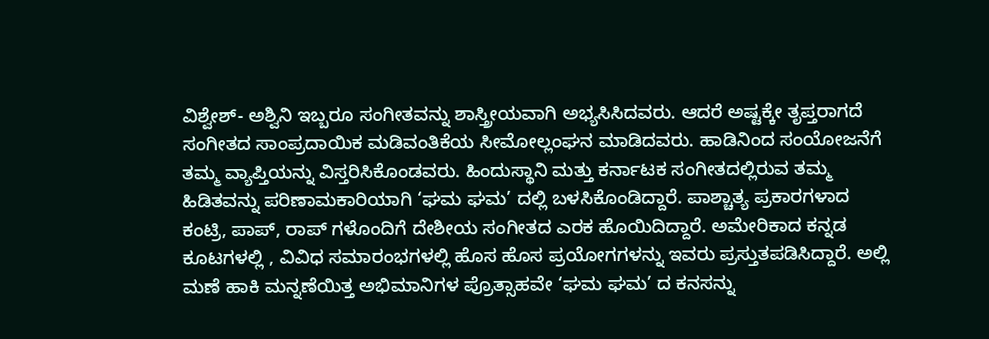ವಿಶ್ವೇಶ್- ಅಶ್ವಿನಿ ಇಬ್ಬರೂ ಸಂಗೀತವನ್ನು ಶಾಸ್ತ್ರೀಯವಾಗಿ ಅಭ್ಯಸಿಸಿದವರು. ಆದರೆ ಅಷ್ಟಕ್ಕೇ ತೃಪ್ತರಾಗದೆ ಸಂಗೀತದ ಸಾಂಪ್ರದಾಯಿಕ ಮಡಿವಂತಿಕೆಯ ಸೀಮೋಲ್ಲಂಘನ ಮಾಡಿದವರು. ಹಾಡಿನಿಂದ ಸಂಯೋಜನೆಗೆ ತಮ್ಮ ವ್ಯಾಪ್ತಿಯನ್ನು ವಿಸ್ತರಿಸಿಕೊಂಡವರು. ಹಿಂದುಸ್ಥಾನಿ ಮತ್ತು ಕರ್ನಾಟಕ ಸಂಗೀತದಲ್ಲಿರುವ ತಮ್ಮ ಹಿಡಿತವನ್ನು ಪರಿಣಾಮಕಾರಿಯಾಗಿ ‘ಘಮ ಘಮ’ ದಲ್ಲಿ ಬಳಸಿಕೊಂಡಿದ್ದಾರೆ. ಪಾಶ್ಚಾತ್ಯ ಪ್ರಕಾರಗಳಾದ ಕಂಟ್ರಿ, ಪಾಪ್, ರಾಪ್ ಗಳೊಂದಿಗೆ ದೇಶೀಯ ಸಂಗೀತದ ಎರಕ ಹೊಯಿದಿದ್ದಾರೆ. ಅಮೇರಿಕಾದ ಕನ್ನಡ ಕೂಟಗಳಲ್ಲಿ , ವಿವಿಧ ಸಮಾರಂಭಗಳಲ್ಲಿ ಹೊಸ ಹೊಸ ಪ್ರಯೋಗಗಳನ್ನು ಇವರು ಪ್ರಸ್ತುತಪಡಿಸಿದ್ದಾರೆ. ಅಲ್ಲಿ ಮಣೆ ಹಾಕಿ ಮನ್ನಣೆಯಿತ್ತ ಅಭಿಮಾನಿಗಳ ಪ್ರೊತ್ಸಾಹವೇ ‘ಘಮ ಘಮ’ ದ ಕನಸನ್ನು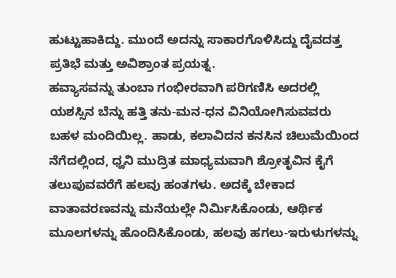ಹುಟ್ಟುಹಾಕಿದ್ದು. ಮುಂದೆ ಅದನ್ನು ಸಾಕಾರಗೊಳಿಸಿದ್ದು ದೈವದತ್ತ ಪ್ರತಿಭೆ ಮತ್ತು ಅವಿಶ್ರಾಂತ ಪ್ರಯತ್ನ.
ಹವ್ಯಾಸವನ್ನು ತುಂಬಾ ಗಂಭೀರವಾಗಿ ಪರಿಗಣಿಸಿ ಅದರಲ್ಲಿ ಯಶಸ್ಸಿನ ಬೆನ್ನು ಹತ್ತಿ ತನು-ಮನ-ಧನ ವಿನಿಯೋಗಿಸುವವರು ಬಹಳ ಮಂದಿಯಿಲ್ಲ. ಹಾಡು, ಕಲಾವಿದನ ಕನಸಿನ ಚಿಲುಮೆಯಿಂದ ನೆಗೆದಲ್ಲಿಂದ, ಧ್ವನಿ ಮುದ್ರಿತ ಮಾಧ್ಯಮವಾಗಿ ಶ್ರೋತೃವಿನ ಕೈಗೆ ತಲುಪುವವರೆಗೆ ಹಲವು ಹಂತಗಳು. ಅದಕ್ಕೆ ಬೇಕಾದ ವಾತಾವರಣವನ್ನು ಮನೆಯಲ್ಲೇ ನಿರ್ಮಿಸಿಕೊಂಡು, ಆರ್ಥಿಕ ಮೂಲಗಳನ್ನು ಹೊಂದಿಸಿಕೊಂಡು, ಹಲವು ಹಗಲು-ಇರುಳುಗಳನ್ನು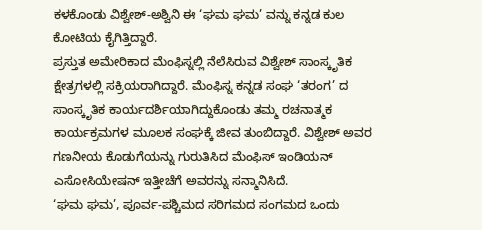ಕಳಕೊಂಡು ವಿಶ್ವೇಶ್-ಅಶ್ವಿನಿ ಈ ‘ಘಮ ಘಮ’ ವನ್ನು ಕನ್ನಡ ಕುಲ ಕೋಟಿಯ ಕೈಗಿತ್ತಿದ್ದಾರೆ.
ಪ್ರಸ್ತುತ ಅಮೇರಿಕಾದ ಮೆಂಫಿಸ್ನಲ್ಲಿ ನೆಲೆಸಿರುವ ವಿಶ್ವೇಶ್ ಸಾಂಸ್ಕೃತಿಕ ಕ್ಷೇತ್ರಗಳಲ್ಲಿ ಸಕ್ರಿಯರಾಗಿದ್ದಾರೆ. ಮೆಂಫಿಸ್ನ ಕನ್ನಡ ಸಂಘ ‘ತರಂಗ’ ದ ಸಾಂಸ್ಕೃತಿಕ ಕಾರ್ಯದರ್ಶಿಯಾಗಿದ್ದುಕೊಂಡು ತಮ್ಮ ರಚನಾತ್ಮಕ ಕಾರ್ಯಕ್ರಮಗಳ ಮೂಲಕ ಸಂಘಕ್ಕೆ ಜೀವ ತುಂಬಿದ್ದಾರೆ. ವಿಶ್ವೇಶ್ ಅವರ ಗಣನೀಯ ಕೊಡುಗೆಯನ್ನು ಗುರುತಿಸಿದ ಮೆಂಫಿಸ್ ಇಂಡಿಯನ್ ಎಸೋಸಿಯೇಷನ್ ಇತ್ತೀಚೆಗೆ ಅವರನ್ನು ಸನ್ಮಾನಿಸಿದೆ.
‘ಘಮ ಘಮ’, ಪೂರ್ವ-ಪಶ್ಚಿಮದ ಸರಿಗಮದ ಸಂಗಮದ ಒಂದು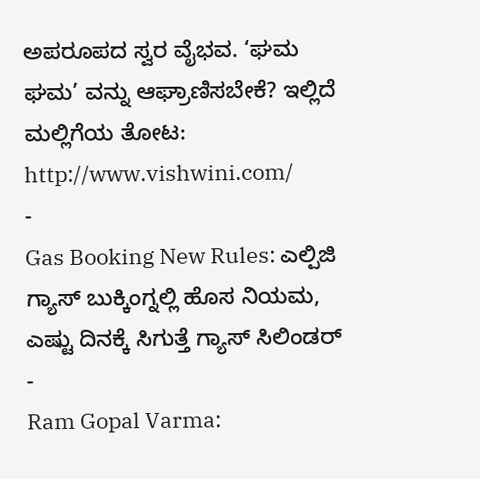ಅಪರೂಪದ ಸ್ವರ ವೈಭವ. ‘ಘಮ ಘಮ’ ವನ್ನು ಆಘ್ರಾಣಿಸಬೇಕೆ? ಇಲ್ಲಿದೆ ಮಲ್ಲಿಗೆಯ ತೋಟ: http://www.vishwini.com/
-
Gas Booking New Rules: ಎಲ್ಪಿಜಿ ಗ್ಯಾಸ್ ಬುಕ್ಕಿಂಗ್ನಲ್ಲಿ ಹೊಸ ನಿಯಮ, ಎಷ್ಟು ದಿನಕ್ಕೆ ಸಿಗುತ್ತೆ ಗ್ಯಾಸ್ ಸಿಲಿಂಡರ್ -
Ram Gopal Varma: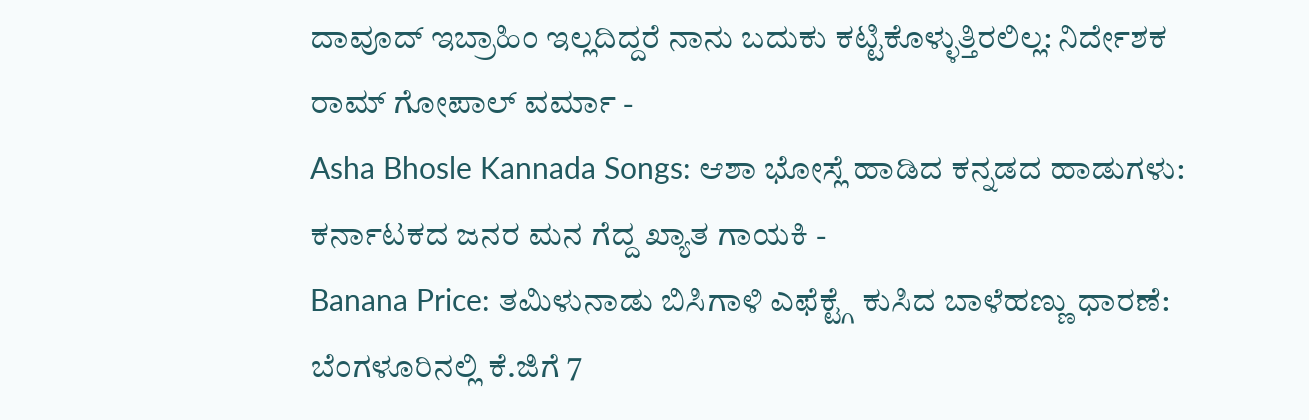ದಾವೂದ್ ಇಬ್ರಾಹಿಂ ಇಲ್ಲದಿದ್ದರೆ ನಾನು ಬದುಕು ಕಟ್ಟಿಕೊಳ್ಳುತ್ತಿರಲಿಲ್ಲ: ನಿರ್ದೇಶಕ ರಾಮ್ ಗೋಪಾಲ್ ವರ್ಮಾ -
Asha Bhosle Kannada Songs: ಆಶಾ ಭೋಸ್ಲೆ ಹಾಡಿದ ಕನ್ನಡದ ಹಾಡುಗಳು: ಕರ್ನಾಟಕದ ಜನರ ಮನ ಗೆದ್ದ ಖ್ಯಾತ ಗಾಯಕಿ -
Banana Price: ತಮಿಳುನಾಡು ಬಿಸಿಗಾಳಿ ಎಫೆಕ್ಟ್ಗೆ ಕುಸಿದ ಬಾಳೆಹಣ್ಣು ಧಾರಣೆ: ಬೆಂಗಳೂರಿನಲ್ಲಿ ಕೆ.ಜಿಗೆ 7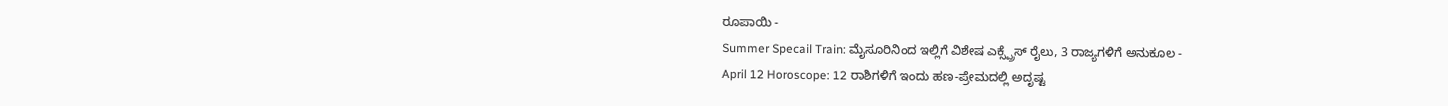ರೂಪಾಯಿ -
Summer Specail Train: ಮೈಸೂರಿನಿಂದ ಇಲ್ಲಿಗೆ ವಿಶೇಷ ಎಕ್ಸ್ಪ್ರೆಸ್ ರೈಲು, 3 ರಾಜ್ಯಗಳಿಗೆ ಅನುಕೂಲ -
April 12 Horoscope: 12 ರಾಶಿಗಳಿಗೆ ಇಂದು ಹಣ-ಪ್ರೇಮದಲ್ಲಿ ಅದೃಷ್ಟ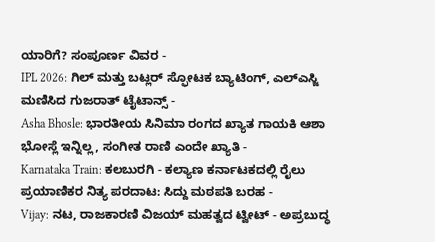ಯಾರಿಗೆ? ಸಂಪೂರ್ಣ ವಿವರ -
IPL 2026: ಗಿಲ್ ಮತ್ತು ಬಟ್ಲರ್ ಸ್ಫೋಟಕ ಬ್ಯಾಟಿಂಗ್, ಎಲ್ಎಸ್ಜಿ ಮಣಿಸಿದ ಗುಜರಾತ್ ಟೈಟಾನ್ಸ್ -
Asha Bhosle: ಭಾರತೀಯ ಸಿನಿಮಾ ರಂಗದ ಖ್ಯಾತ ಗಾಯಕಿ ಆಶಾ ಭೋಸ್ಲೆ ಇನ್ನಿಲ್ಲ, ಸಂಗೀತ ರಾಣಿ ಎಂದೇ ಖ್ಯಾತಿ -
Karnataka Train: ಕಲಬುರಗಿ - ಕಲ್ಯಾಣ ಕರ್ನಾಟಕದಲ್ಲಿ ರೈಲು ಪ್ರಯಾಣಿಕರ ನಿತ್ಯ ಪರದಾಟ: ಸಿದ್ದು ಮಠಪತಿ ಬರಹ -
Vijay: ನಟ, ರಾಜಕಾರಣಿ ವಿಜಯ್ ಮಹತ್ವದ ಟ್ವೀಟ್ - ಅಪ್ರಬುದ್ಧ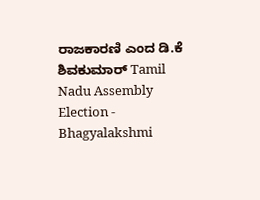ರಾಜಕಾರಣಿ ಎಂದ ಡಿ.ಕೆ ಶಿವಕುಮಾರ್ Tamil Nadu Assembly Election -
Bhagyalakshmi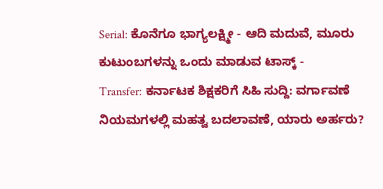Serial: ಕೊನೆಗೂ ಭಾಗ್ಯಲಕ್ಷ್ಮೀ - ಆದಿ ಮದುವೆ, ಮೂರು ಕುಟುಂಬಗಳನ್ನು ಒಂದು ಮಾಡುವ ಟಾಸ್ಕ್ -
Transfer: ಕರ್ನಾಟಕ ಶಿಕ್ಷಕರಿಗೆ ಸಿಹಿ ಸುದ್ದಿ: ವರ್ಗಾವಣೆ ನಿಯಮಗಳಲ್ಲಿ ಮಹತ್ವ ಬದಲಾವಣೆ, ಯಾರು ಅರ್ಹರು?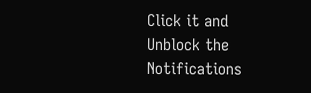Click it and Unblock the Notifications